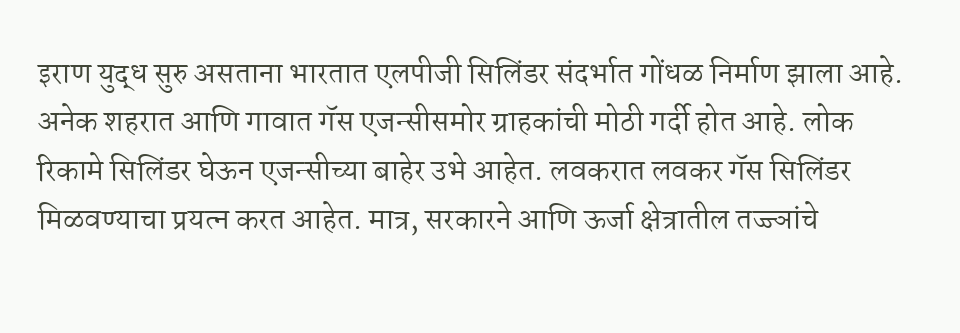इराण युद्ध सुरु असताना भारतात एलपीजी सिलिंडर संदर्भात गोंधळ निर्माण झाला आहे. अनेक शहरात आणि गावात गॅस एजन्सीसमोर ग्राहकांची मोठी गर्दी होत आहे. लोक रिकामे सिलिंडर घेऊन एजन्सीच्या बाहेर उभे आहेत. लवकरात लवकर गॅस सिलिंडर मिळवण्याचा प्रयत्न करत आहेत. मात्र, सरकारने आणि ऊर्जा क्षेत्रातील तज्ज्ञांचे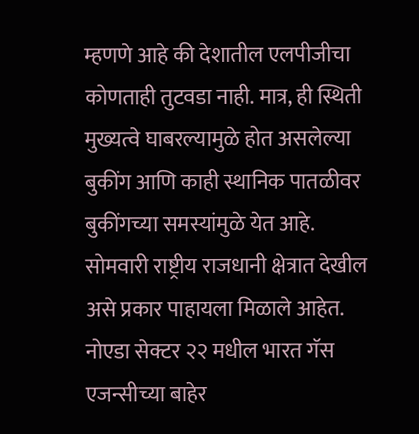म्हणणे आहे की देशातील एलपीजीचा कोणताही तुटवडा नाही. मात्र, ही स्थिती मुख्यत्वे घाबरल्यामुळे होत असलेल्या बुकींग आणि काही स्थानिक पातळीवर बुकींगच्या समस्यांमुळे येत आहे.
सोमवारी राष्ट्रीय राजधानी क्षेत्रात देखील असे प्रकार पाहायला मिळाले आहेत. नोएडा सेक्टर २२ मधील भारत गॅस एजन्सीच्या बाहेर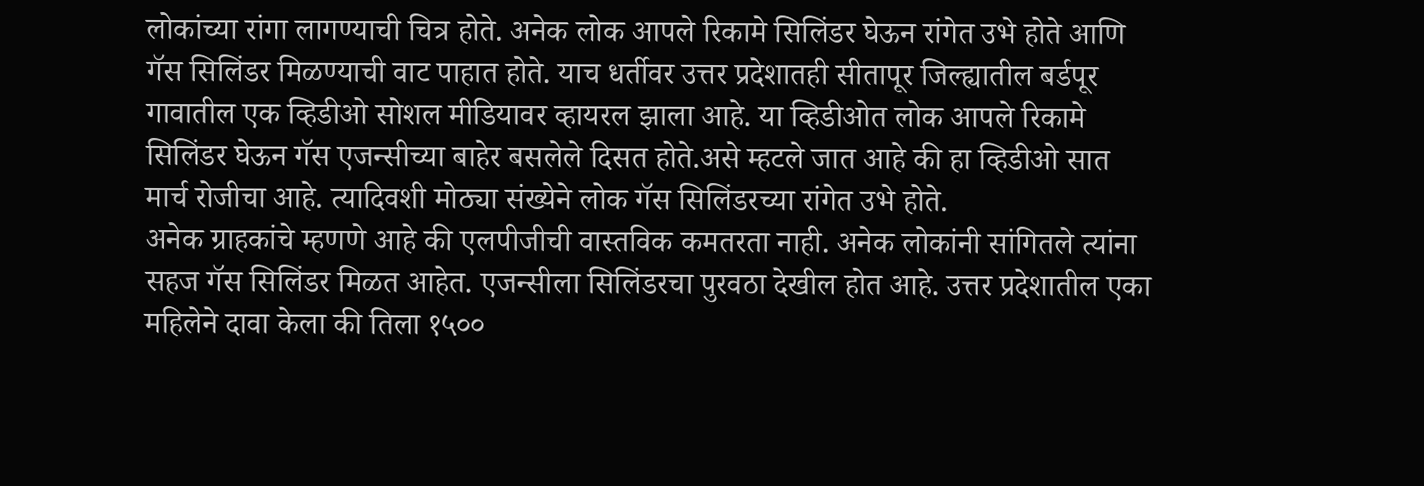लोकांच्या रांगा लागण्याची चित्र होते. अनेक लोक आपले रिकामे सिलिंडर घेऊन रांगेत उभे होते आणि गॅस सिलिंडर मिळण्याची वाट पाहात होते. याच धर्तीवर उत्तर प्रदेशातही सीतापूर जिल्ह्यातील बर्डपूर गावातील एक व्हिडीओ सोशल मीडियावर व्हायरल झाला आहे. या व्हिडीओत लोक आपले रिकामे सिलिंडर घेऊन गॅस एजन्सीच्या बाहेर बसलेले दिसत होते.असे म्हटले जात आहे की हा व्हिडीओ सात मार्च रोजीचा आहे. त्यादिवशी मोठ्या संख्येने लोक गॅस सिलिंडरच्या रांगेत उभे होते.
अनेक ग्राहकांचे म्हणणे आहे की एलपीजीची वास्तविक कमतरता नाही. अनेक लोकांनी सांगितले त्यांना सहज गॅस सिलिंडर मिळत आहेत. एजन्सीला सिलिंडरचा पुरवठा देखील होत आहे. उत्तर प्रदेशातील एका महिलेने दावा केला की तिला १५००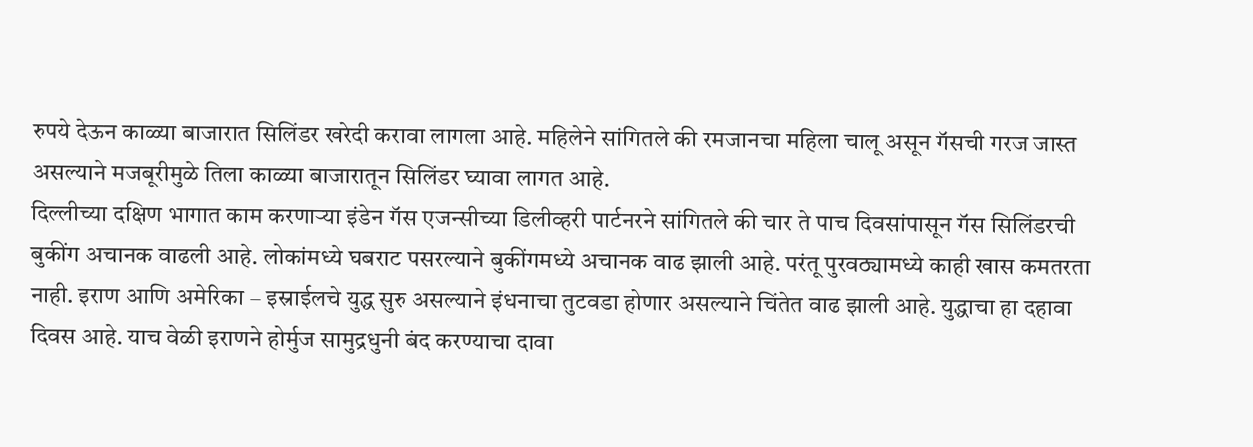रुपये देऊन काळ्या बाजारात सिलिंडर खरेदी करावा लागला आहे. महिलेने सांगितले की रमजानचा महिला चालू असून गॅसची गरज जास्त असल्याने मजबूरीमुळे तिला काळ्या बाजारातून सिलिंडर घ्यावा लागत आहे.
दिल्लीच्या दक्षिण भागात काम करणाऱ्या इंडेन गॅस एजन्सीच्या डिलीव्हरी पार्टनरने सांगितले की चार ते पाच दिवसांपासून गॅस सिलिंडरची बुकींग अचानक वाढली आहे. लोकांमध्ये घबराट पसरल्याने बुकींगमध्ये अचानक वाढ झाली आहे. परंतू पुरवठ्यामध्ये काही खास कमतरता नाही. इराण आणि अमेरिका – इस्राईलचे युद्ध सुरु असल्याने इंधनाचा तुटवडा होणार असल्याने चिंतेत वाढ झाली आहे. युद्धाचा हा दहावा दिवस आहे. याच वेळी इराणने होर्मुज सामुद्रधुनी बंद करण्याचा दावा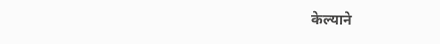केल्याने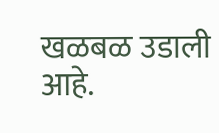खळबळ उडाली आहे.